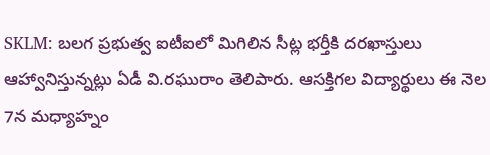SKLM: బలగ ప్రభుత్వ ఐటీఐలో మిగిలిన సీట్ల భర్తీకి దరఖాస్తులు ఆహ్వానిస్తున్నట్లు ఏడీ వి.రఘురాం తెలిపారు. ఆసక్తిగల విద్యార్థులు ఈ నెల 7న మధ్యాహ్నం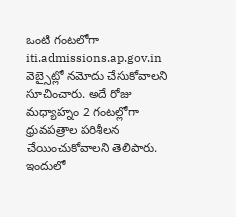ఒంటి గంటలోగా iti.admissions.ap.gov.in వెబ్సైట్లో నమోదు చేసుకోవాలని సూచించారు. అదే రోజు మధ్యాహ్నం 2 గంటల్లోగా ధ్రువపత్రాల పరిశీలన చేయించుకోవాలని తెలిపారు. ఇందులో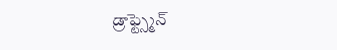డ్రాఫ్ట్స్మెన్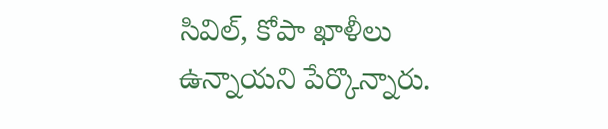సివిల్, కోపా ఖాళీలు ఉన్నాయని పేర్కొన్నారు.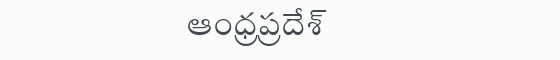ఆంధ్రప్రదేశ్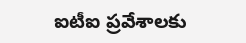ఐటీఐ ప్రవేశాలకు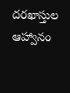దరఖాస్తుల ఆహ్వానం